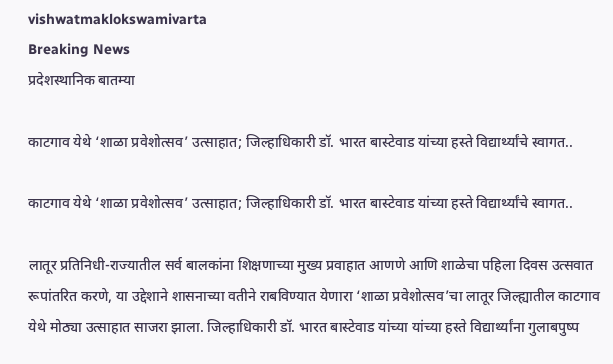vishwatmaklokswamivarta
Breaking News
प्रदेशस्थानिक बातम्या

काटगाव येथे ‘शाळा प्रवेशोत्सव’ उत्साहात; जिल्हाधिकारी डॉ. भारत बास्टेवाड यांच्या हस्ते विद्यार्थ्यांचे स्वागत..

काटगाव येथे ‘शाळा प्रवेशोत्सव’ उत्साहात; जिल्हाधिकारी डॉ. भारत बास्टेवाड यांच्या हस्ते विद्यार्थ्यांचे स्वागत..

लातूर प्रतिनिधी-राज्यातील सर्व बालकांना शिक्षणाच्या मुख्य प्रवाहात आणणे आणि शाळेचा पहिला दिवस उत्सवात रूपांतरित करणे, या उद्देशाने शासनाच्या वतीने राबविण्यात येणारा ‘शाळा प्रवेशोत्सव’चा लातूर जिल्ह्यातील काटगाव येथे मोठ्या उत्साहात साजरा झाला. जिल्हाधिकारी डॉ. भारत बास्टेवाड यांच्या यांच्या हस्ते विद्यार्थ्यांना गुलाबपुष्प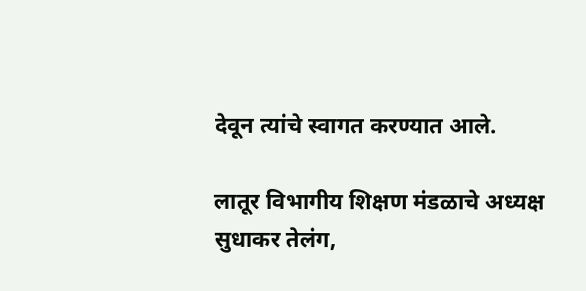देवून त्यांचे स्वागत करण्यात आले.

लातूर विभागीय शिक्षण मंडळाचे अध्यक्ष सुधाकर तेलंग,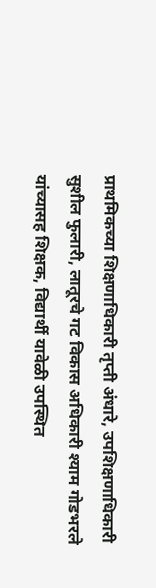प्राथमिकच्या शिक्षणाधिकारी तृप्ती अंधारे, उपशिक्षणाधिकारी सुशील फुलारी, लातूरचे गट विकास अधिकारी श्याम गोडभरले यांच्यासह शिक्षक, विद्यार्थी यावेळी उपस्थित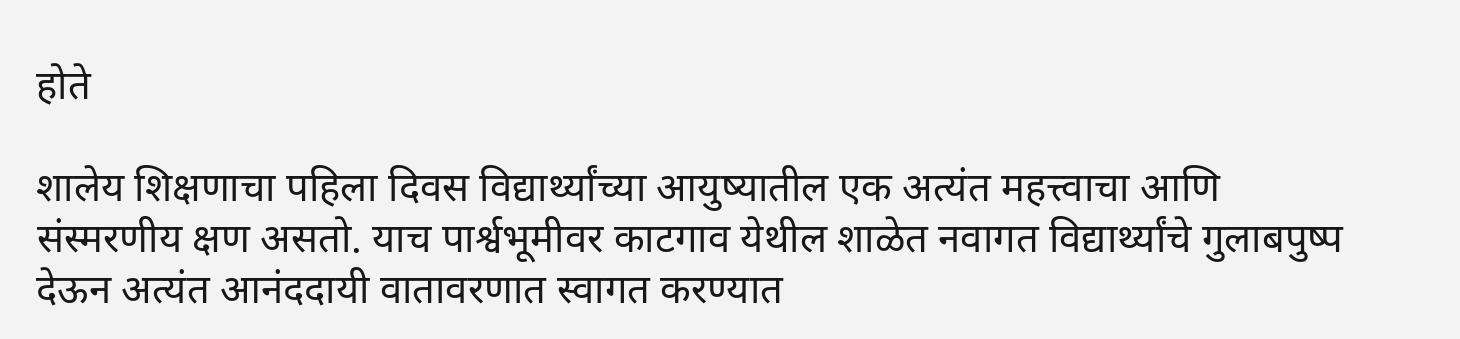होते

शालेय शिक्षणाचा पहिला दिवस विद्यार्थ्यांच्या आयुष्यातील एक अत्यंत महत्त्वाचा आणि संस्मरणीय क्षण असतो. याच पार्श्वभूमीवर काटगाव येथील शाळेत नवागत विद्यार्थ्यांचे गुलाबपुष्प देऊन अत्यंत आनंददायी वातावरणात स्वागत करण्यात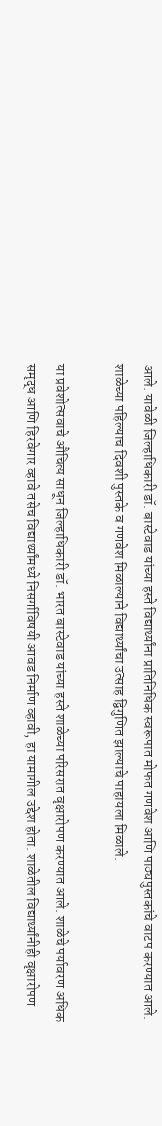आले. यावेळी जिल्हाधिकारी डॉ. बास्टेवाड यांच्या हस्ते विद्यार्थ्यांना प्रातिनिधिक स्वरूपात मोफत गणवेश आणि पाठ्यपुस्तकांचे वाटप करण्यात आले. शाळेच्या पहिल्याच दिवशी पुस्तके व गणवेश मिळाल्याने विद्यार्थ्यांचा उत्साह द्विगुणित झाल्याचे पाहायला मिळाले.

या प्रवेशोत्सवाचे औचित्य साधून जिल्हाधिकारी डॉ. भारत बास्टेवाड यांच्या हस्ते शाळेच्या परिसरात वृक्षारोपण करण्यात आले. शाळेचे पर्यावरण अधिक समृद्ध आणि हिरवेगार व्हावे तसेच विद्यार्थ्यांमध्ये निसर्गाविषयी आवड निर्माण व्हावी, हा यामागील उद्देश होता. शाळेतील विद्यार्थ्यांनीही वृक्षारोपण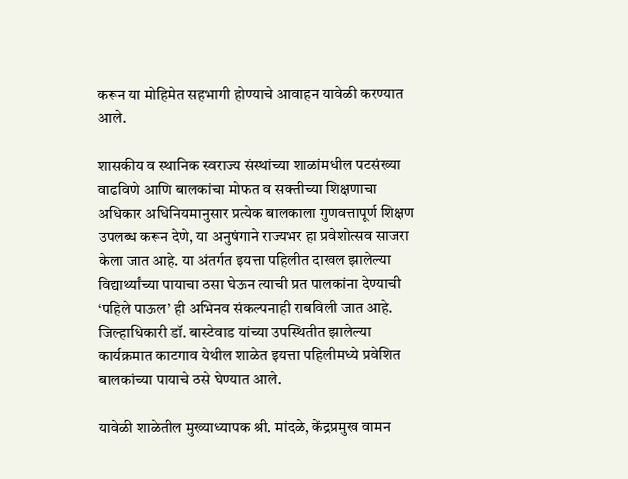करून या मोहिमेत सहभागी होण्याचे आवाहन यावेळी करण्यात आले.

शासकीय व स्थानिक स्वराज्य संस्थांच्या शाळांमधील पटसंख्या वाढविणे आणि बालकांचा मोफत व सक्तीच्या शिक्षणाचा अधिकार अधिनियमानुसार प्रत्येक बालकाला गुणवत्तापूर्ण शिक्षण उपलब्ध करून देणे, या अनुषंगाने राज्यभर हा प्रवेशोत्सव साजरा केला जात आहे. या अंतर्गत इयत्ता पहिलीत दाखल झालेल्या विद्यार्थ्यांच्या पायाचा ठसा घेऊन त्याची प्रत पालकांना देण्याची ‘पहिले पाऊल’ ही अभिनव संकल्पनाही राबविली जात आहे. जिल्हाधिकारी डॉ. बास्टेवाड यांच्या उपस्थितीत झालेल्या कार्यक्रमात काटगाव येथील शाळेत इयत्ता पहिलीमध्ये प्रवेशित बालकांच्या पायाचे ठसे घेण्यात आले.

यावेळी शाळेतील मुख्याध्यापक श्री. मांदळे, केंद्रप्रमुख वामन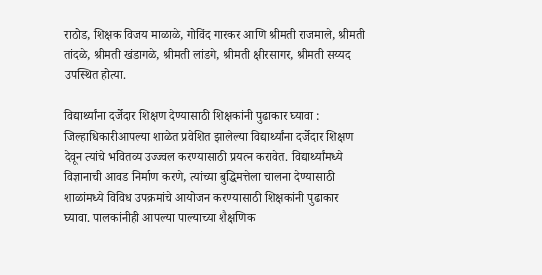राठोड, शिक्षक विजय माळाळे, गोविंद गारकर आणि श्रीमती राजमाले, श्रीमती तांदळे, श्रीमती खंडागळे, श्रीमती लांडगे, श्रीमती क्षीरसागर, श्रीमती सय्यद उपस्थित होत्या.

विद्यार्थ्यांना दर्जेदार शिक्षण देण्यासाठी शिक्षकांनी पुढाकार घ्यावा : जिल्हाधिकारीआपल्या शाळेत प्रवेशित झालेल्या विद्यार्थ्यांना दर्जेदार शिक्षण देवून त्यांचे भवितव्य उज्ज्वल करण्यासाठी प्रयत्न करावेत. विद्यार्थ्यांमध्ये विज्ञानाची आवड निर्माण करणे, त्यांच्या बुद्धिमत्तेला चालना देण्यासाठी शाळांमध्ये विविध उपक्रमांचे आयोजन करण्यासाठी शिक्षकांनी पुढाकार घ्यावा. पालकांनीही आपल्या पाल्याच्या शैक्षणिक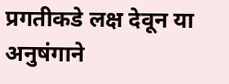प्रगतीकडे लक्ष देवून या अनुषंगाने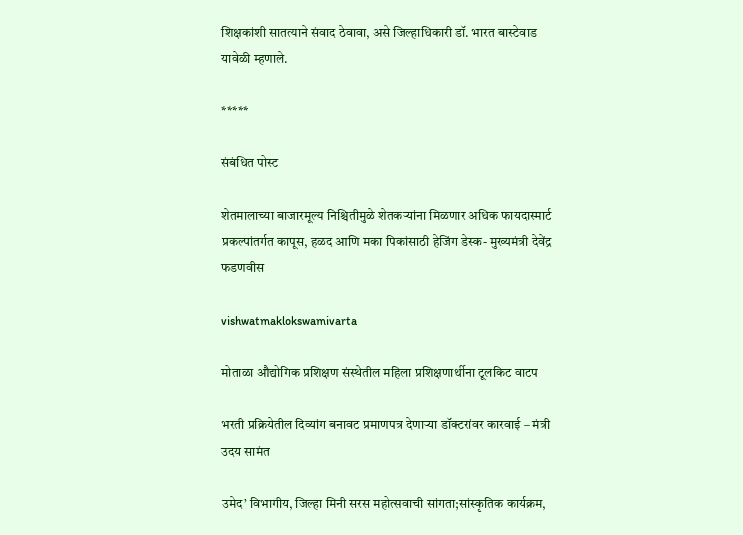शिक्षकांशी सातत्याने संवाद ठेवावा, असे जिल्हाधिकारी डॉ. भारत बास्टेवाड यावेळी म्हणाले.

*****

संबंधित पोस्ट

शेतमालाच्या बाजारमूल्य निश्च‍ितीमुळे शेतकऱ्यांना मिळणार अधिक फायदास्मार्ट प्रकल्पांतर्गत कापूस, हळद आणि मका पिकांसाठी हेजिंग डेस्क- मुख्यमंत्री देवेंद्र फडणवीस

vishwatmaklokswamivarta

मोताळा औद्योगिक प्रशिक्षण संस्थेतील महिला प्रशिक्षणार्थीना टूलकिट वाटप

भरती प्रक्रियेतील दिव्यांग बनावट प्रमाणपत्र देणाऱ्या डॉक्टरांवर कारवाई – मंत्री उदय सामंत

उमेद’ विभागीय, जिल्हा मिनी सरस महोत्सवाची सांगता;सांस्कृतिक कार्यक्रम,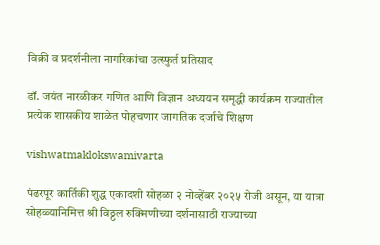विक्री व प्रदर्शनीला नागरिकांचा उत्स्फुर्त प्रतिसाद

डॉ. जयंत नारळीकर गणित आणि विज्ञान अध्ययन समृद्धी कार्यक्रम राज्यातील प्रत्येक शासकीय शाळेत पोहचणार जागतिक दर्जाचे शिक्षण

vishwatmaklokswamivarta

पंढरपूर कार्तिकी शुद्ध एकादशी सोहळा २ नोव्हेंबर २०२५ रोजी असून, या यात्रा सोहळ्यानिमित्त श्री विठ्ठल रुक्मिणीच्या दर्शनासाठी राज्याच्या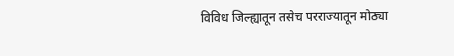विविध जिल्ह्यातून तसेच परराज्यातून मोठ्या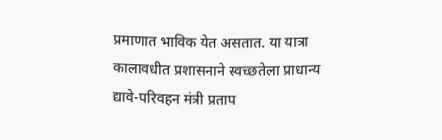प्रमाणात भाविक येत असतात. या यात्रा कालावधीत प्रशासनाने स्वच्छतेला प्राधान्य द्यावे-परिवहन मंत्री प्रताप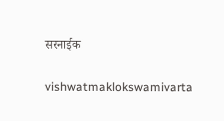सरनाईक

vishwatmaklokswamivarta